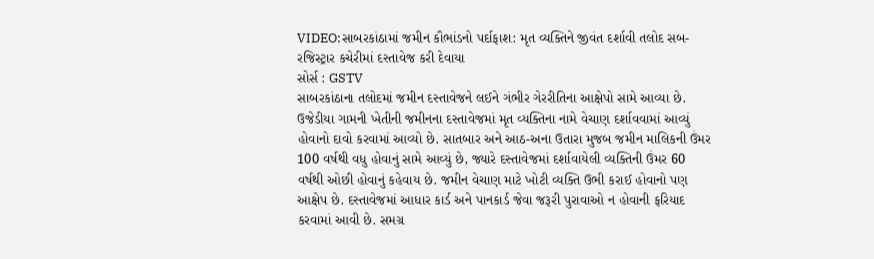VIDEO:સાબરકાંઠામાં જમીન કૌભાંડનો પર્દાફાશ: મૃત વ્યક્તિને જીવંત દર્શાવી તલોદ સબ-રજિસ્ટ્રાર કચેરીમાં દસ્તાવેજ કરી દેવાયા
સોર્સ : GSTV
સાબરકાંઠાના તલોદમાં જમીન દસ્તાવેજને લઈને ગંભીર ગેરરીતિના આક્ષેપો સામે આવ્યા છે. ઉજેડીયા ગામની ખેતીની જમીનના દસ્તાવેજમાં મૃત વ્યક્તિના નામે વેચાણ દર્શાવવામાં આવ્યું હોવાનો દાવો કરવામાં આવ્યો છે. સાતબાર અને આઠ-અના ઉતારા મુજબ જમીન માલિકની ઉંમર 100 વર્ષથી વધુ હોવાનું સામે આવ્યું છે, જ્યારે દસ્તાવેજમાં દર્શાવાયેલી વ્યક્તિની ઉંમર 60 વર્ષથી ઓછી હોવાનું કહેવાય છે. જમીન વેચાણ માટે ખોટી વ્યક્તિ ઉભી કરાઈ હોવાનો પણ આક્ષેપ છે. દસ્તાવેજમાં આધાર કાર્ડ અને પાનકાર્ડ જેવા જરૂરી પુરાવાઓ ન હોવાની ફરિયાદ કરવામાં આવી છે. સમગ્ર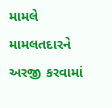મામલે મામલતદારને અરજી કરવામાં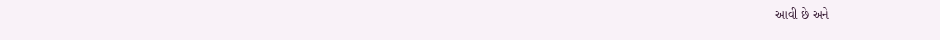આવી છે અને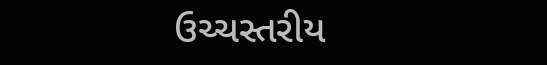ઉચ્ચસ્તરીય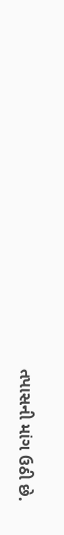તપાસની માંગ ઉઠી છે.